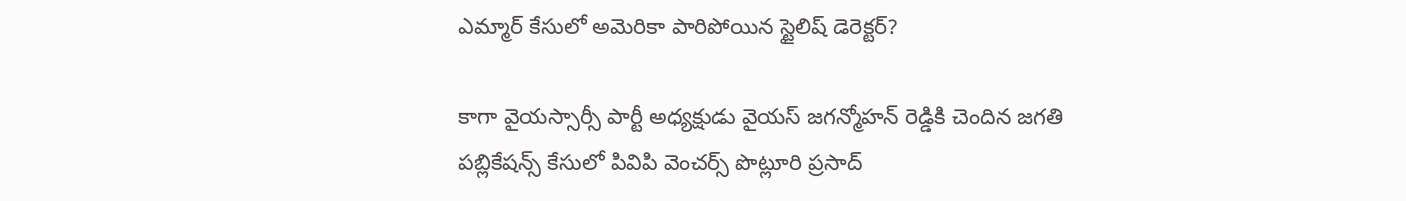ఎమ్మార్ కేసులో అమెరికా పారిపోయిన స్టైలిష్ డెరెక్టర్?

కాగా వైయస్సార్సీ పార్టీ అధ్యక్షుడు వైయస్ జగన్మోహన్ రెడ్డికి చెందిన జగతి పబ్లికేషన్స్ కేసులో పివిపి వెంచర్స్ పొట్లూరి ప్రసాద్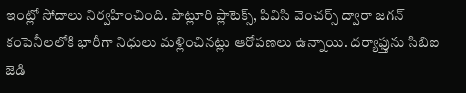ఇంట్లో సోదాలు నిర్వహించింది. పొట్లూరి ప్లాటెక్స్, పివిసి వెంచర్స్ ద్వారా జగన్ కంపెనీలలోకి భారీగా నిధులు మళ్లించినట్లు ఆరోపణలు ఉన్నాయి. దర్యాఫ్తును సిబిఐ జెడి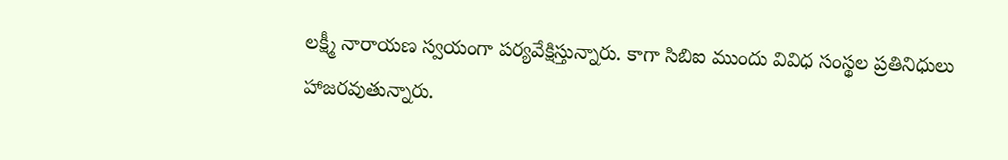లక్ష్మీ నారాయణ స్వయంగా పర్యవేక్షిస్తున్నారు. కాగా సిబిఐ ముందు వివిధ సంస్థల ప్రతినిధులు హాజరవుతున్నారు.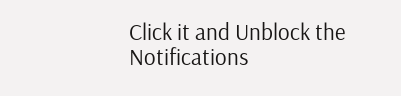Click it and Unblock the Notifications